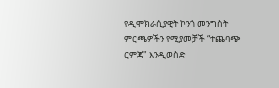የዲሞክራሲያዊት ኮንጎ መንግስት ምርጫዎችን የሚያመቻች “ተጨባጭ ርምጃ" እንዲወስድ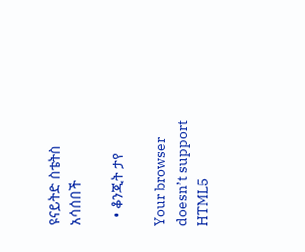ዩናይትድ ስቴትስ አሳሰበች

  • ቆንጂት ታየ

Your browser doesn’t support HTML5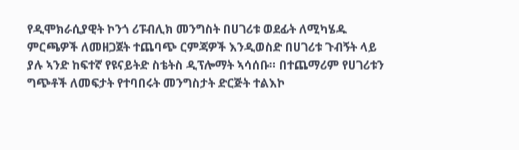የዲሞክራሲያዊት ኮንጎ ሪፑብሊክ መንግስት በሀገሪቱ ወደፊት ለሚካሄዱ ምርጫዎች ለመዘጋጀት ተጨባጭ ርምጃዎች እንዲወስድ በሀገሪቱ ጉብኝት ላይ ያሉ ኣንድ ከፍተኛ የዩናይትድ ስቴትስ ዲፕሎማት ኣሳሰቡ። በተጨማሪም የሀገሪቱን ግጭቶች ለመፍታት የተባበሩት መንግስታት ድርጅት ተልእኮ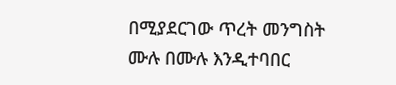በሚያደርገው ጥረት መንግስት ሙሉ በሙሉ እንዲተባበር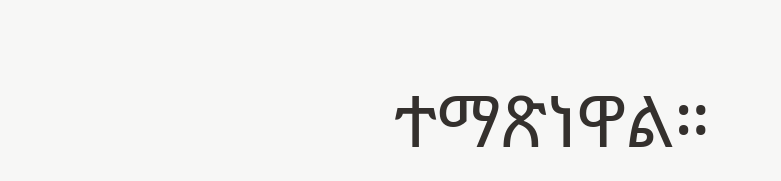ተማጽነዋል።